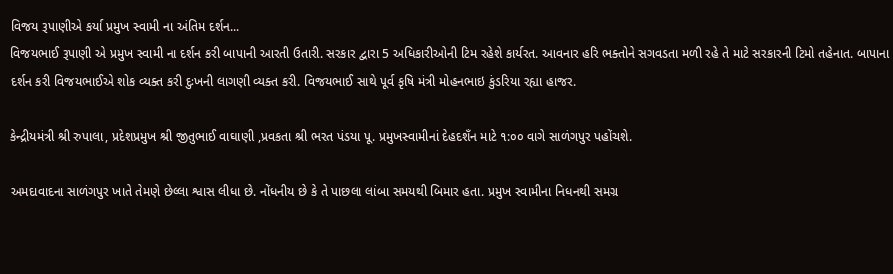વિજય રૂપાણીએ કર્યા પ્રમુખ સ્વામી ના અંતિમ દર્શન...
વિજયભાઈ રૂપાણી એ પ્રમુખ સ્વામી ના દર્શન કરી બાપાની આરતી ઉતારી. સરકાર દ્વારા 5 અધિકારીઓની ટિમ રહેશે કાર્યરત. આવનાર હરિ ભક્તોને સગવડતા મળી રહે તે માટે સરકારની ટિમો તહેનાત. બાપાના દર્શન કરી વિજયભાઈએ શોક વ્યક્ત કરી દુઃખની લાગણી વ્યક્ત કરી. વિજયભાઈ સાથે પૂર્વ કૃષિ મંત્રી મોહનભાઇ કુંડરિયા રહ્યા હાજર.

કેન્દ્રીયમંત્રી શ્રી રુપાલા, પ્રદેશપ્રમુખ શ્રી જીતુભાઈ વાઘાણી ,પ્રવકતા શ્રી ભરત પંડયા પૂ. પ્રમુખસ્વામીનાં દેહદશઁન માટે ૧:૦૦ વાગે સાળંગપુર પહોંચશે.

અમદાવાદના સાળંગપુર ખાતે તેમણે છેલ્લા શ્વાસ લીધા છે. નોંધનીય છે કે તે પાછલા લાંબા સમયથી બિમાર હતા. પ્રમુખ સ્વામીના નિધનથી સમગ્ર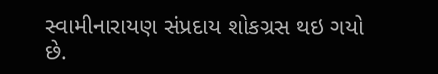સ્વામીનારાયણ સંપ્રદાય શોકગ્રસ થઇ ગયો છે.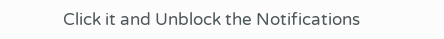Click it and Unblock the Notifications